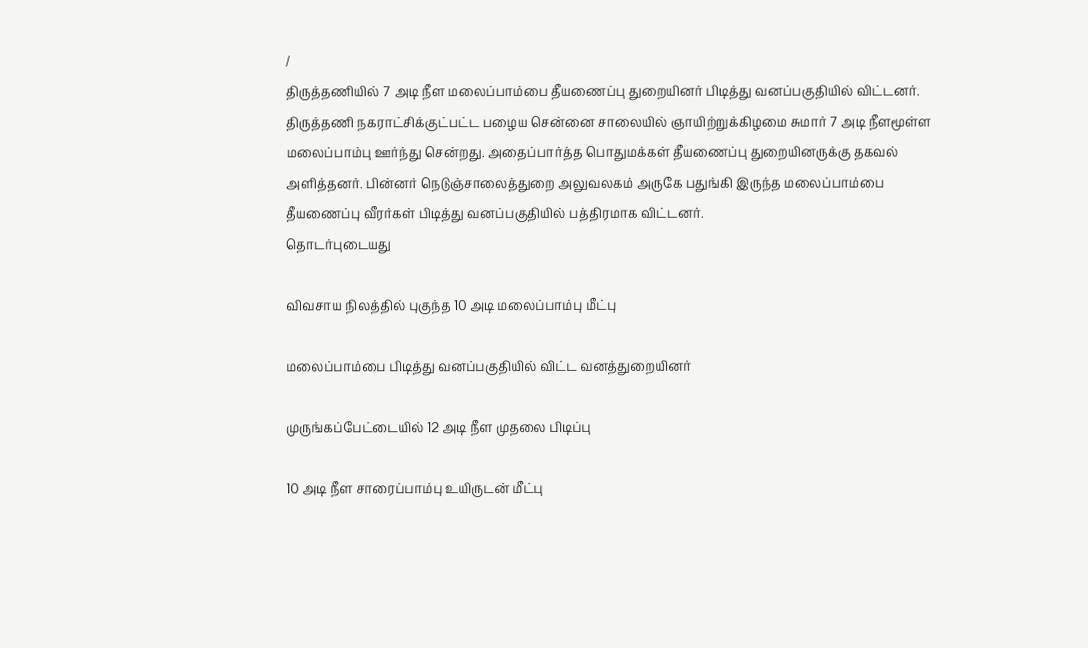/
திருத்தணியில் 7 அடி நீள மலைப்பாம்பை தீயணைப்பு துறையினர் பிடித்து வனப்பகுதியில் விட்டனர்.
திருத்தணி நகராட்சிக்குட்பட்ட பழைய சென்னை சாலையில் ஞாயிற்றுக்கிழமை சுமார் 7 அடி நீளமூள்ள மலைப்பாம்பு ஊர்ந்து சென்றது. அதைப்பார்த்த பொதுமக்கள் தீயணைப்பு துறையினருக்கு தகவல் அளித்தனர். பின்னர் நெடுஞ்சாலைத்துறை அலுவலகம் அருகே பதுங்கி இருந்த மலைப்பாம்பை தீயணைப்பு வீரர்கள் பிடித்து வனப்பகுதியில் பத்திரமாக விட்டனர்.
தொடர்புடையது

விவசாய நிலத்தில் புகுந்த 10 அடி மலைப்பாம்பு மீட்பு

மலைப்பாம்பை பிடித்து வனப்பகுதியில் விட்ட வனத்துறையினர்

முருங்கப்பேட்டையில் 12 அடி நீள முதலை பிடிப்பு

10 அடி நீள சாரைப்பாம்பு உயிருடன் மீட்பு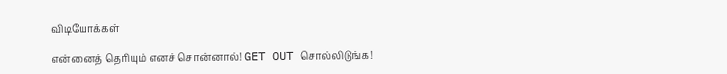விடியோக்கள்

என்னைத் தெரியும் எனச் சொன்னால்! GET OUT சொல்லிடுங்க!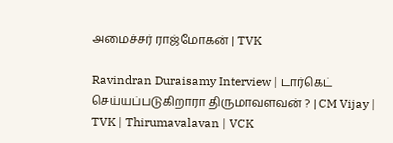அமைச்சர் ராஜ்மோகன் | TVK

Ravindran Duraisamy Interview | டார்கெட் செய்யப்படுகிறாரா திருமாவளவன் ? | CM Vijay | TVK | Thirumavalavan | VCK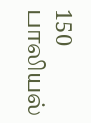150 பாலியல்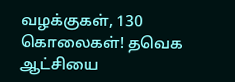வழக்குகள், 130 கொலைகள்! தவெக ஆட்சியை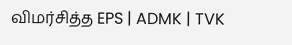விமர்சித்த EPS | ADMK | TVK